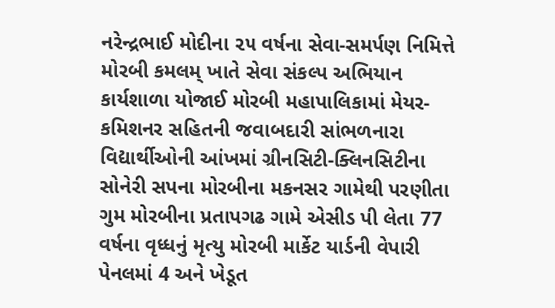નરેન્દ્રભાઈ મોદીના ૨૫ વર્ષના સેવા-સમર્પણ નિમિત્તે મોરબી કમલમ્ ખાતે સેવા સંકલ્પ અભિયાન કાર્યશાળા યોજાઈ મોરબી મહાપાલિકામાં મેયર-કમિશનર સહિતની જવાબદારી સાંભળનારા વિદ્યાર્થીઓની આંખમાં ગ્રીનસિટી-ક્લિનસિટીના સોનેરી સપના મોરબીના મકનસર ગામેથી પરણીતા ગુમ મોરબીના પ્રતાપગઢ ગામે એસીડ પી લેતા 77 વર્ષના વૃધ્ધનું મૃત્યુ મોરબી માર્કેટ યાર્ડની વેપારી પેનલમાં 4 અને ખેડૂત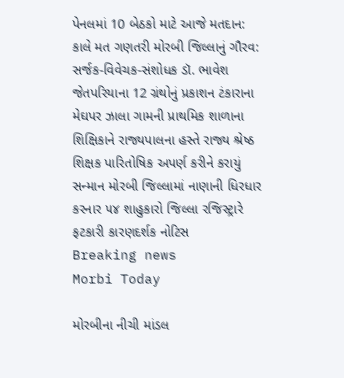પેનલમાં 10 બેઠકો માટે આજે મતદાન: કાલે મત ગણતરી મોરબી જિલ્લાનું ગૌરવ: સર્જક-વિવેચક-સંશોધક ડૉ. ભાવેશ જેતપરિયાના 12 ગ્રંથોનું પ્રકાશન ટંકારાના મેઘપર ઝાલા ગામની પ્રાથમિક શાળાના શિક્ષિકાને રાજ્યપાલના હસ્તે રાજ્ય શ્રેષ્ઠ શિક્ષક પારિતોષિક અપર્ણ કરીને કરાયું સન્માન મોરબી જિલ્લામાં નાણાની ધિરધાર કરનાર ૫૪ શાહુકારો જિલ્લા રજિસ્ટ્રારે ફટકારી કારણદર્શક નોટિસ
Breaking news
Morbi Today

મોરબીના નીચી માંડલ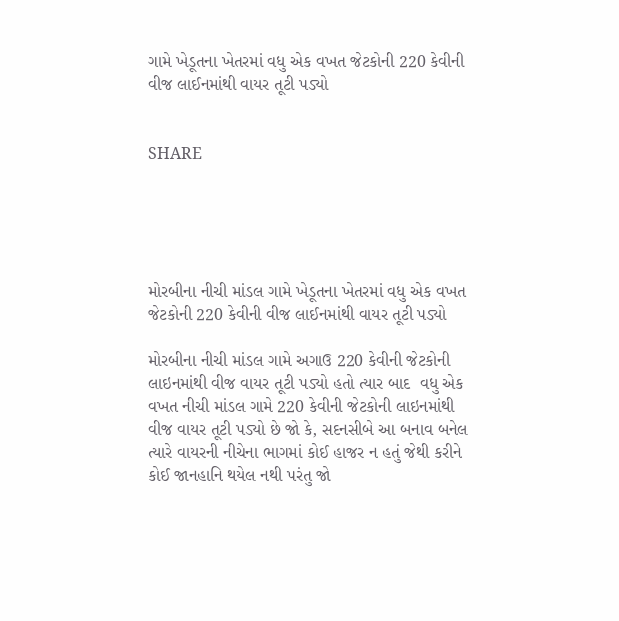ગામે ખેડૂતના ખેતરમાં વધુ એક વખત જેટકોની 220 કેવીની વીજ લાઈનમાંથી વાયર તૂટી પડ્યો


SHARE





મોરબીના નીચી માંડલ ગામે ખેડૂતના ખેતરમાં વધુ એક વખત જેટકોની 220 કેવીની વીજ લાઈનમાંથી વાયર તૂટી પડ્યો

મોરબીના નીચી માંડલ ગામે અગાઉ 220 કેવીની જેટકોની લાઇનમાંથી વીજ વાયર તૂટી પડ્યો હતો ત્યાર બાદ  વધુ એક વખત નીચી માંડલ ગામે 220 કેવીની જેટકોની લાઇનમાંથી વીજ વાયર તૂટી પડ્યો છે જો કે, સદનસીબે આ બનાવ બનેલ ત્યારે વાયરની નીચેના ભાગમાં કોઈ હાજર ન હતું જેથી કરીને કોઈ જાનહાનિ થયેલ નથી પરંતુ જો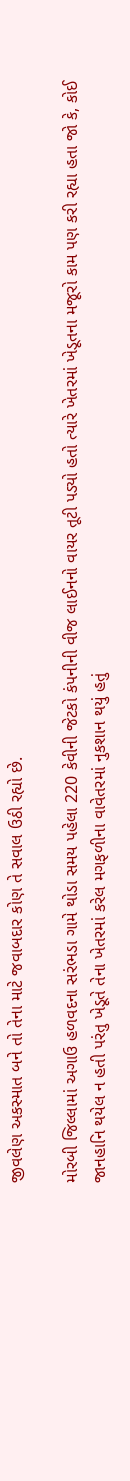જીવલેણ અકસ્માત બને તો તેના માટે જવાબદાર કોણ તે સવાલ ઉઠી રહ્યો છે.

મોરબી જિલ્લામાં અગાઉ હળવદના સરંભડા ગામે થોડા સમય પહેલા 220 કેવીની જેટકો કંપનીની વીજ લાઈનનો વાયર તૂટી પડ્યો હતો ત્યારે ખેતરમાં ખેડૂતના મજૂરો કામ પણ કરી રહ્યા હતા જો કે, કોઈ જાનહાનિ થયેલ ન હતી પરંતુ ખેડૂતે તેના ખેતરમાં કરેલ મગફળીના વાવેતરમાં નુકશાન થયું હતું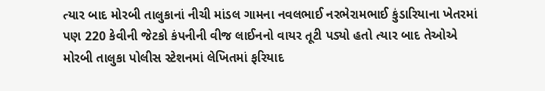ત્યાર બાદ મોરબી તાલુકાનાં નીચી માંડલ ગામના નવલભાઈ નરભેરામભાઈ કુંડારિયાના ખેતરમાં પણ 220 કેવીની જેટકો કંપનીની વીજ લાઈનનો વાયર તૂટી પડ્યો હતો ત્યાર બાદ તેઓએ મોરબી તાલુકા પોલીસ સ્ટેશનમાં લેખિતમાં ફરિયાદ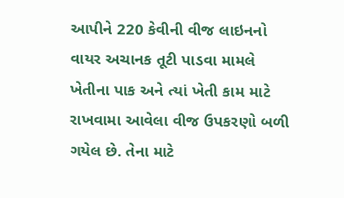આપીને 220 કેવીની વીજ લાઇનનો વાયર અચાનક તૂટી પાડવા મામલે ખેતીના પાક અને ત્યાં ખેતી કામ માટે રાખવામા આવેલા વીજ ઉપકરણો બળી ગયેલ છે. તેના માટે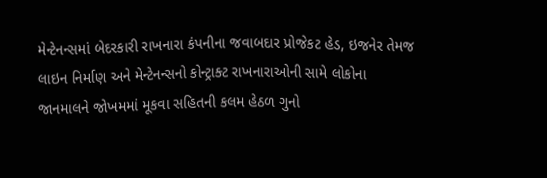મેન્ટેનન્સમાં બેદરકારી રાખનારા કંપનીના જવાબદાર પ્રોજેકટ હેડ, ઇજનેર તેમજ લાઇન નિર્માણ અને મેન્ટેનન્સનો કોન્ટ્રાક્ટ રાખનારાઓની સામે લોકોના જાનમાલને જોખમમાં મૂકવા સહિતની કલમ હેઠળ ગુનો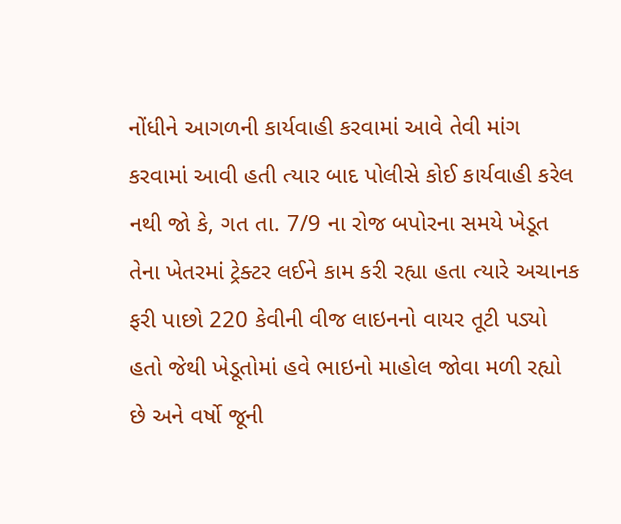નોંધીને આગળની કાર્યવાહી કરવામાં આવે તેવી માંગ કરવામાં આવી હતી ત્યાર બાદ પોલીસે કોઈ કાર્યવાહી કરેલ નથી જો કે, ગત તા. 7/9 ના રોજ બપોરના સમયે ખેડૂત તેના ખેતરમાં ટ્રેક્ટર લઈને કામ કરી રહ્યા હતા ત્યારે અચાનક ફરી પાછો 220 કેવીની વીજ લાઇનનો વાયર તૂટી પડ્યો હતો જેથી ખેડૂતોમાં હવે ભાઇનો માહોલ જોવા મળી રહ્યો છે અને વર્ષો જૂની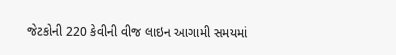જેટકોની 220 કેવીની વીજ લાઇન આગામી સમયમાં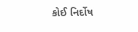કોઈ નિર્દોષ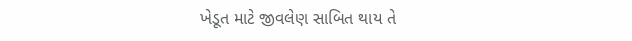ખેડૂત માટે જીવલેણ સાબિત થાય તે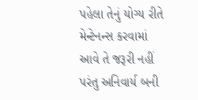પહેલા તેનું યોગ્ય રીતે મેન્ટેનન્સ કરવામાં આવે તે જરૂરી નહીં પરંતુ અનિવાર્ય બની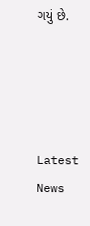ગયું છે.




Latest News